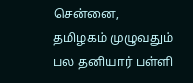சென்னை, தமிழகம் முழுவதும் பல தனியார் பள்ளி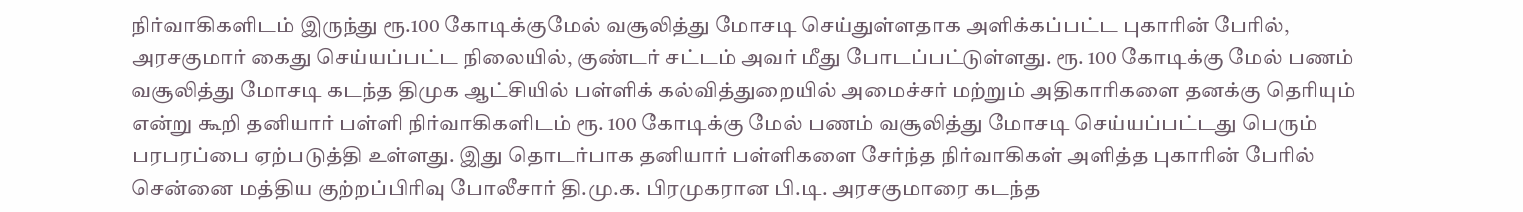நிர்வாகிகளிடம் இருந்து ரூ.100 கோடிக்குமேல் வசூலித்து மோசடி செய்துள்ளதாக அளிக்கப்பட்ட புகாரின் பேரில், அரசகுமார் கைது செய்யப்பட்ட நிலையில், குண்டர் சட்டம் அவர் மீது போடப்பட்டுள்ளது. ரூ. 100 கோடிக்கு மேல் பணம் வசூலித்து மோசடி கடந்த திமுக ஆட்சியில் பள்ளிக் கல்வித்துறையில் அமைச்சர் மற்றும் அதிகாரிகளை தனக்கு தெரியும் என்று கூறி தனியார் பள்ளி நிர்வாகிகளிடம் ரூ. 100 கோடிக்கு மேல் பணம் வசூலித்து மோசடி செய்யப்பட்டது பெரும் பரபரப்பை ஏற்படுத்தி உள்ளது. இது தொடர்பாக தனியார் பள்ளிகளை சேர்ந்த நிர்வாகிகள் அளித்த புகாரின் பேரில் சென்னை மத்திய குற்றப்பிரிவு போலீசார் தி.மு.க. பிரமுகரான பி.டி. அரசகுமாரை கடந்த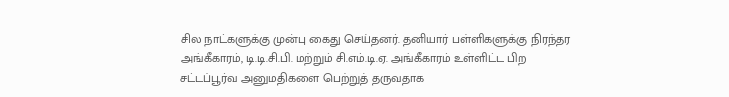சில நாட்களுக்கு முன்பு கைது செய்தனர். தனியார் பள்ளிகளுக்கு நிரந்தர அங்கீகாரம், டி.டி.சி.பி. மற்றும் சி.எம்.டி.ஏ. அங்கீகாரம் உள்ளிட்ட பிற சட்டப்பூர்வ அனுமதிகளை பெற்றுத் தருவதாக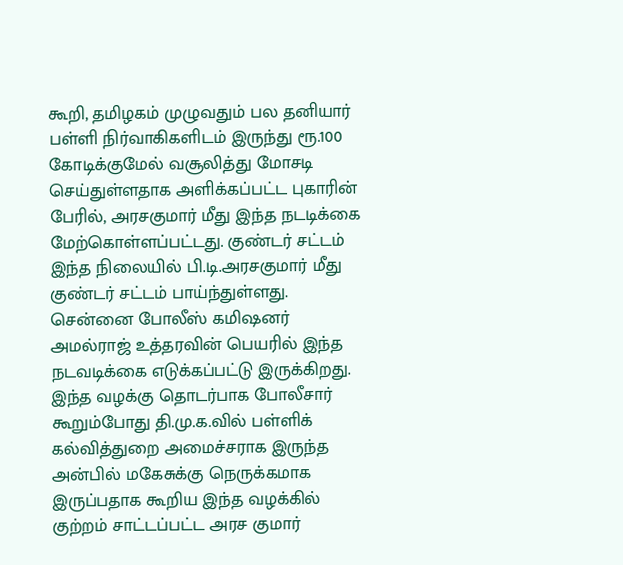கூறி, தமிழகம் முழுவதும் பல தனியார் பள்ளி நிர்வாகிகளிடம் இருந்து ரூ.100 கோடிக்குமேல் வசூலித்து மோசடி செய்துள்ளதாக அளிக்கப்பட்ட புகாரின் பேரில், அரசகுமார் மீது இந்த நடடிக்கை மேற்கொள்ளப்பட்டது. குண்டர் சட்டம் இந்த நிலையில் பி.டி.அரசகுமார் மீது குண்டர் சட்டம் பாய்ந்துள்ளது. சென்னை போலீஸ் கமிஷனர் அமல்ராஜ் உத்தரவின் பெயரில் இந்த நடவடிக்கை எடுக்கப்பட்டு இருக்கிறது. இந்த வழக்கு தொடர்பாக போலீசார் கூறும்போது தி.மு.க.வில் பள்ளிக் கல்வித்துறை அமைச்சராக இருந்த அன்பில் மகேசுக்கு நெருக்கமாக இருப்பதாக கூறிய இந்த வழக்கில் குற்றம் சாட்டப்பட்ட அரச குமார்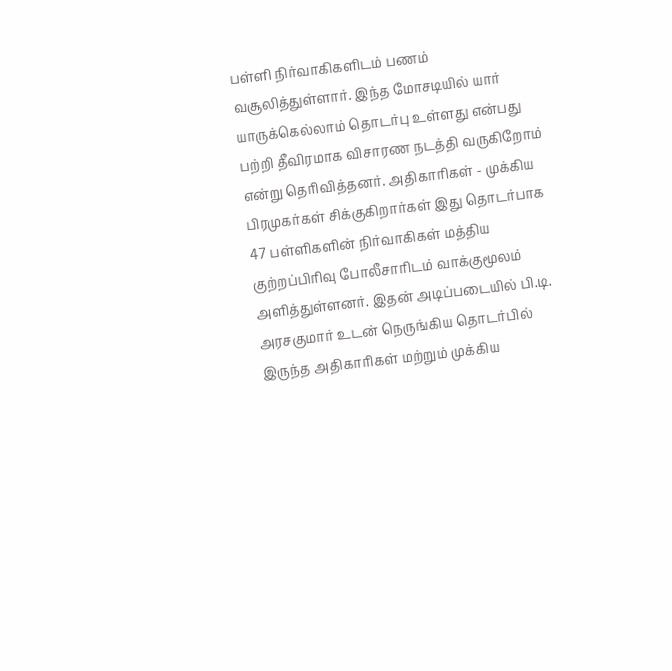பள்ளி நிர்வாகிகளிடம் பணம் வசூலித்துள்ளார். இந்த மோசடியில் யார் யாருக்கெல்லாம் தொடர்பு உள்ளது என்பது பற்றி தீவிரமாக விசாரண நடத்தி வருகிறோம் என்று தெரிவித்தனர். அதிகாரிகள் - முக்கிய பிரமுகர்கள் சிக்குகிறார்கள் இது தொடர்பாக 47 பள்ளிகளின் நிர்வாகிகள் மத்திய குற்றப்பிரிவு போலீசாரிடம் வாக்குமூலம் அளித்துள்ளனர். இதன் அடிப்படையில் பி.டி. அரசகுமார் உடன் நெருங்கிய தொடர்பில் இருந்த அதிகாரிகள் மற்றும் முக்கிய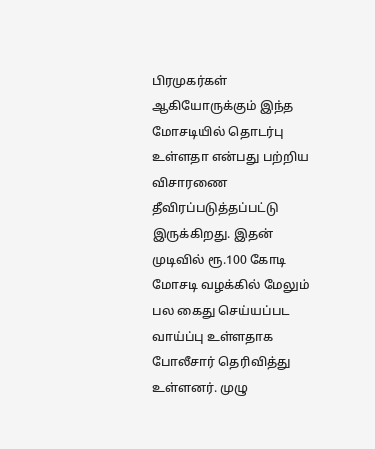பிரமுகர்கள் ஆகியோருக்கும் இந்த மோசடியில் தொடர்பு உள்ளதா என்பது பற்றிய விசாரணை தீவிரப்படுத்தப்பட்டு இருக்கிறது. இதன் முடிவில் ரூ.100 கோடி மோசடி வழக்கில் மேலும் பல கைது செய்யப்பட வாய்ப்பு உள்ளதாக போலீசார் தெரிவித்து உள்ளனர். முழு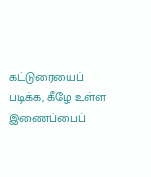கட்டுரையைப் படிக்க, கீழே உள்ள இணைப்பைப்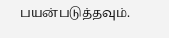பயன்படுத்தவும்.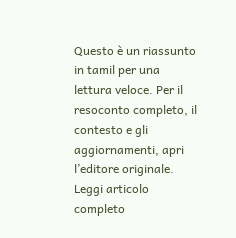Questo è un riassunto in tamil per una lettura veloce. Per il resoconto completo, il contesto e gli aggiornamenti, apri l’editore originale.
Leggi articolo completo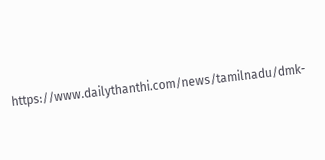https://www.dailythanthi.com/news/tamilnadu/dmk-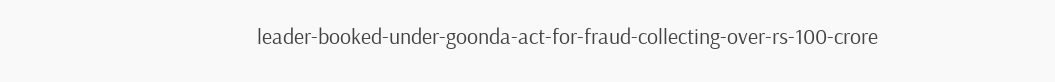leader-booked-under-goonda-act-for-fraud-collecting-over-rs-100-crore